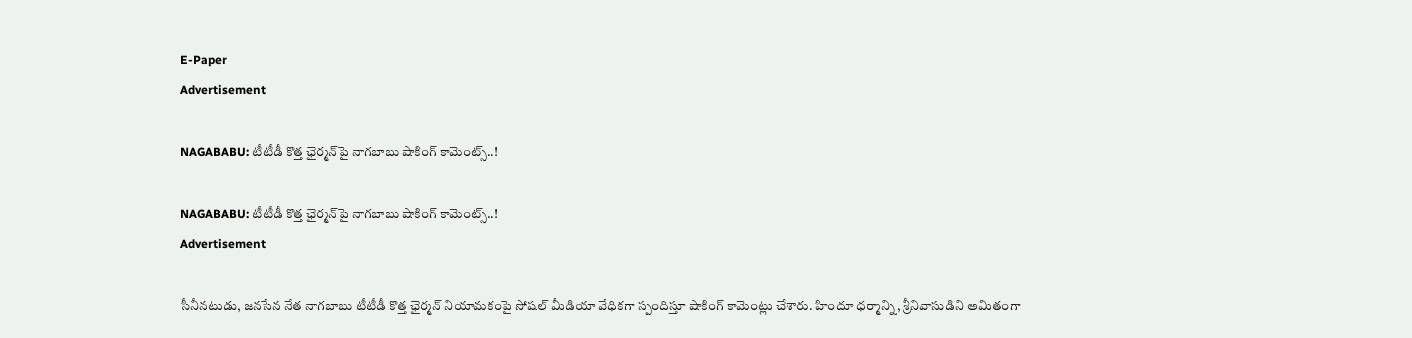E-Paper
Advertisement

NAGABABU: టీటీడీ కొత్త ఛైర్మ‌న్‌పై నాగ‌బాబు షాకింగ్ కామెంట్స్..!

NAGABABU: టీటీడీ కొత్త ఛైర్మ‌న్‌పై నాగ‌బాబు షాకింగ్ కామెంట్స్..!
Advertisement

సీనీనటుడు, జ‌న‌సేన నేత నాగ‌బాబు టీటీడీ కొత్త ఛైర్మ‌న్ నియామ‌కంపై సోష‌ల్ మీడియా వేధిక‌గా స్పందిస్తూ షాకింగ్ కామెంట్లు చేశారు. హిందూ ధ‌ర్మాన్ని, శ్రీనివాసుడిని అమితంగా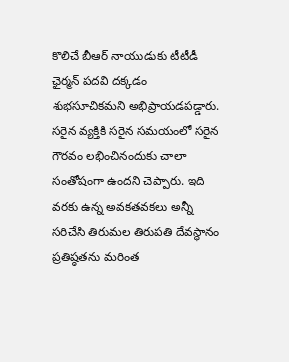కొలిచే బీఆర్ నాయుడుకు టీటీడీ ఛైర్మ‌న్ ప‌ద‌వి ద‌క్క‌డం శుభ‌సూచిక‌మ‌ని అభిప్రాయ‌డ‌ప‌డ్డారు. స‌రైన వ్య‌క్తికి స‌రైన స‌మ‌యంలో స‌రైన గౌర‌వం ల‌భించినందుకు చాలా సంతోషంగా ఉంద‌ని చెప్పారు. ఇది వ‌ర‌కు ఉన్న అవ‌క‌త‌వ‌క‌లు అన్నీ స‌రిచేసి తిరుమ‌ల తిరుప‌తి దేవ‌స్థానం ప్ర‌తిష్ఠ‌త‌ను మ‌రింత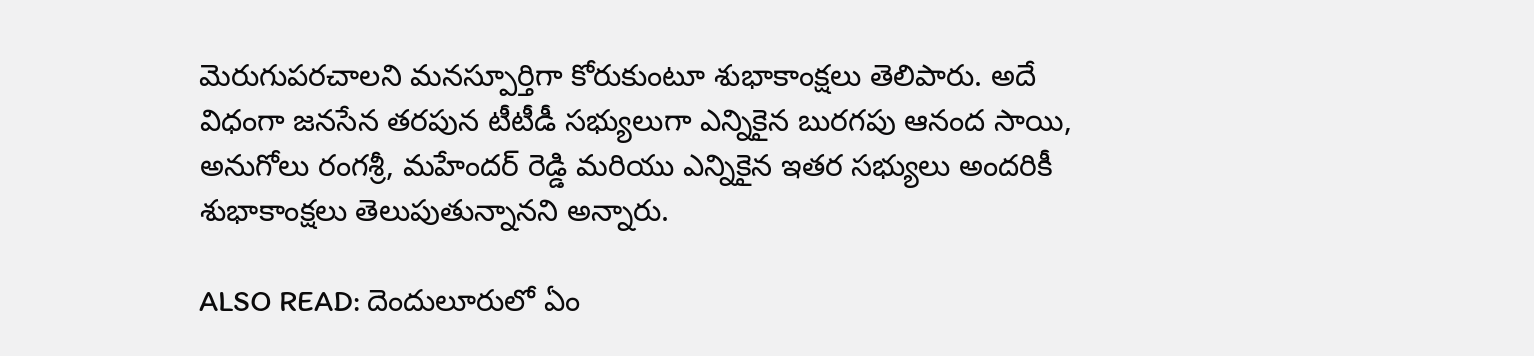మెరుగుప‌ర‌చాల‌ని మ‌న‌స్పూర్తిగా కోరుకుంటూ శుభాకాంక్ష‌లు తెలిపారు. అదే విధంగా జ‌న‌సేన త‌ర‌పున టీటీడీ స‌భ్యులుగా ఎన్నికైన బుర‌గ‌పు ఆనంద సాయి, అనుగోలు రంగ‌శ్రీ, మ‌హేంద‌ర్ రెడ్డి మ‌రియు ఎన్నికైన ఇత‌ర స‌భ్యులు అంద‌రికీ శుభాకాంక్ష‌లు తెలుపుతున్నాన‌ని అన్నారు.

ALSO READ: దెందులూరులో ఏం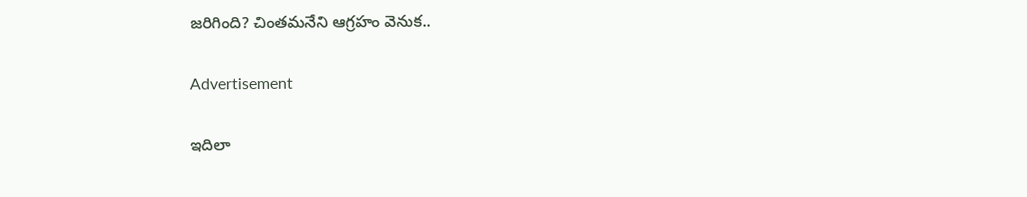జరిగింది? చింతమనేని ఆగ్రహం వెనుక..

Advertisement

ఇదిలా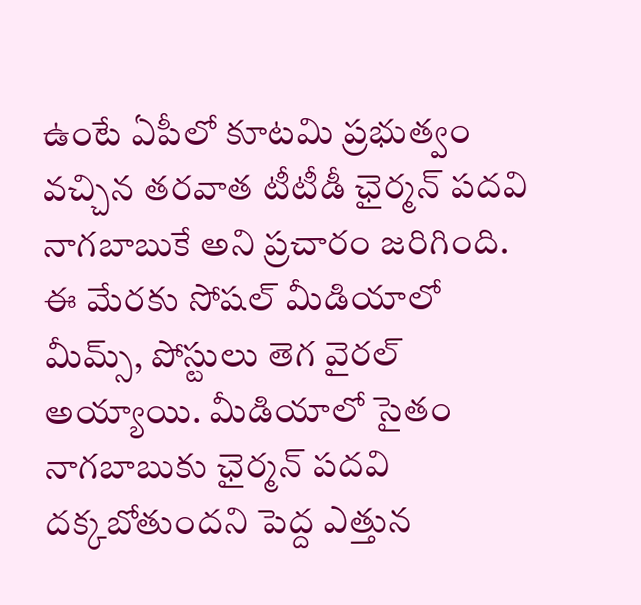ఉంటే ఏపీలో కూట‌మి ప్ర‌భుత్వం వ‌చ్చిన త‌ర‌వాత టీటీడీ ఛైర్మ‌న్ ప‌దవి నాగ‌బాబుకే అని ప్ర‌చారం జ‌రిగింది. ఈ మేర‌కు సోష‌ల్ మీడియాలో మీమ్స్, పోస్టులు తెగ వైర‌ల్ అయ్యాయి. మీడియాలో సైతం నాగ‌బాబుకు ఛైర్మ‌న్ ప‌ద‌వి ద‌క్క‌బోతుంద‌ని పెద్ద ఎత్తున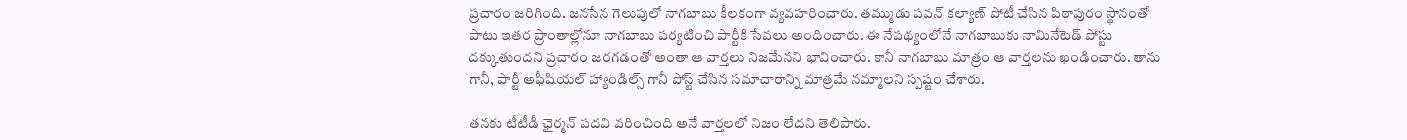ప్ర‌చారం జ‌రిగింది. జ‌న‌సేన గెలుపులో నాగ‌బాబు కీల‌కంగా వ్య‌వ‌హ‌రించారు. త‌మ్ముడు ప‌వ‌న్ క‌ల్యాణ్ పోటీ చేసిన పిఠాపురం స్థానంతో పాటు ఇత‌ర ప్రాంతాల్లోనూ నాగ‌బాబు ప‌ర్య‌టించి పార్టీకి సేవ‌లు అందించారు. ఈ నేప‌థ్యంలోనే నాగ‌బాబుకు నామినేటెడ్ పోస్టు ద‌క్కుతుంద‌ని ప్ర‌చారం జ‌ర‌గ‌డంతో అంతా ఆ వార్త‌లు నిజ‌మేన‌ని భావించారు. కానీ నాగ‌బాబు మాత్రం ఆ వార్త‌ల‌ను ఖండించారు. తాను గానీ, పార్టీ అఫీషియల్ హ్యాండిల్స్ గానీ పోస్ట్ చేసిన స‌మాచారాన్ని మాత్ర‌మే నమ్మాల‌ని స్ప‌ష్టం చేశారు.

తనకు టీటీడీ ఛైర్మ‌న్ ప‌ద‌వి వ‌రించింది అనే వార్త‌ల‌లో నిజం లేద‌ని తెలిపారు.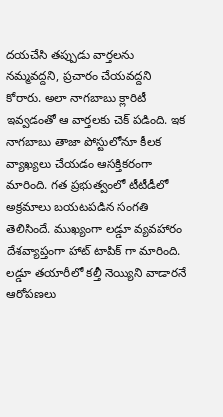ద‌య‌చేసి త‌ప్పుడు వార్త‌ల‌ను న‌మ్మ‌వ‌ద్ద‌ని, ప్ర‌చారం చేయ‌వ‌ద్ద‌ని కోరారు. అలా నాగ‌బాబు క్లారిటీ ఇవ్వ‌డంతో ఆ వార్త‌ల‌కు చెక్ ప‌డింది. ఇక నాగ‌బాబు తాజా పోస్టులోనూ కీల‌క వ్యాఖ్యలు చేయ‌డం ఆస‌క్తికరంగా మారింది. గ‌త ప్ర‌భుత్వంలో టీటీడీలో అక్ర‌మాలు బ‌య‌ట‌ప‌డిన సంగ‌తి తెలిసిందే. ముఖ్యంగా ల‌డ్డూ వ్య‌వ‌హారం దేశ‌వ్యాప్తంగా హాట్ టాపిక్ గా మారింది. ల‌డ్డూ త‌యారీలో క‌ల్తీ నెయ్యిని వాడార‌నే ఆరోప‌ణ‌లు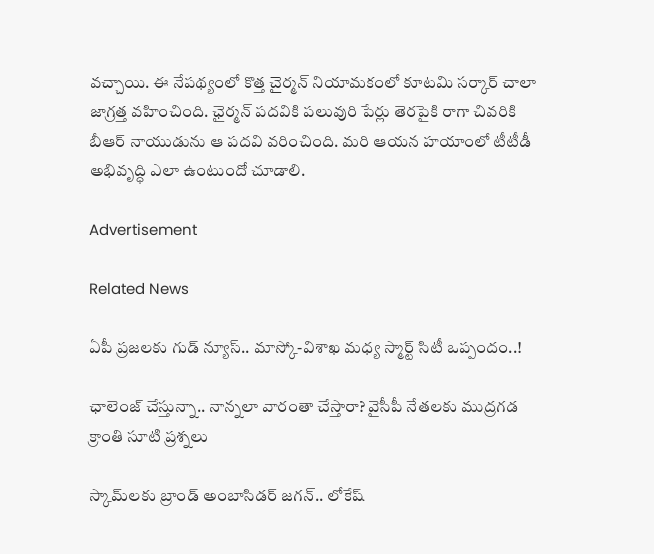వ‌చ్చాయి. ఈ నేప‌థ్యంలో కొత్త చైర్మ‌న్ నియామకంలో కూట‌మి స‌ర్కార్ చాలా జాగ్ర‌త్త వ‌హించింది. ఛైర్మ‌న్ ప‌ద‌వికి ప‌లువురి పేర్లు తెర‌పైకి రాగా చివ‌రికి బీఆర్ నాయుడును ఆ ప‌ద‌వి వ‌రించింది. మ‌రి ఆయ‌న హ‌యాంలో టీటీడీ అభివృద్ధి ఎలా ఉంటుందో చూడాలి.

Advertisement

Related News

ఏపీ ప్రజలకు గుడ్ న్యూస్.. మాస్కో-విశాఖ మధ్య స్మార్ట్ సిటీ ఒప్పందం..!

ఛాలెంజ్ చేస్తున్నా.. నాన్నలా వారంతా చేస్తారా? వైసీపీ నేతలకు ముద్రగడ క్రాంతి సూటి ప్రశ్నలు

స్కామ్‌లకు బ్రాండ్ అంబాసిడర్ జగన్.. లోకేష్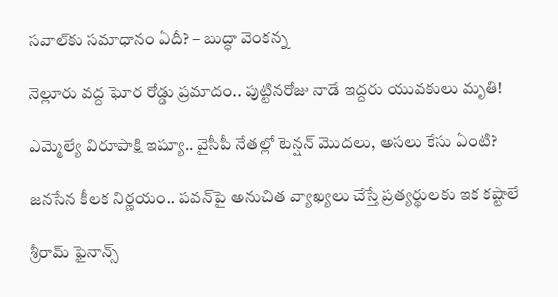సవాల్‌కు సమాధానం ఏదీ? – బుద్ధా వెంకన్న

నెల్లూరు వద్ద ఘోర రోడ్డు ప్రమాదం.. పుట్టినరోజు నాడే ఇద్దరు యువకులు మృతి!

ఎమ్మెల్యే విరూపాక్షి ఇష్యూ.. వైసీపీ నేతల్లో టెన్షన్ మొదలు, అసలు కేసు ఏంటి?

జనసేన కీలక నిర్ణయం.. పవన్‌పై అనుచిత వ్యాఖ్యలు చేస్తే ప్రత్యర్థులకు ఇక కష్టాలే

శ్రీరామ్ ఫైనాన్స్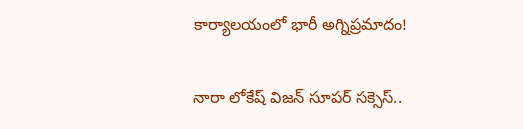కార్యాలయంలో భారీ అగ్నిప్రమాదం!

నారా లోకేష్ విజన్ సూపర్ సక్సెస్..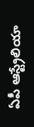ఏపీ ఆస్ట్రేలియా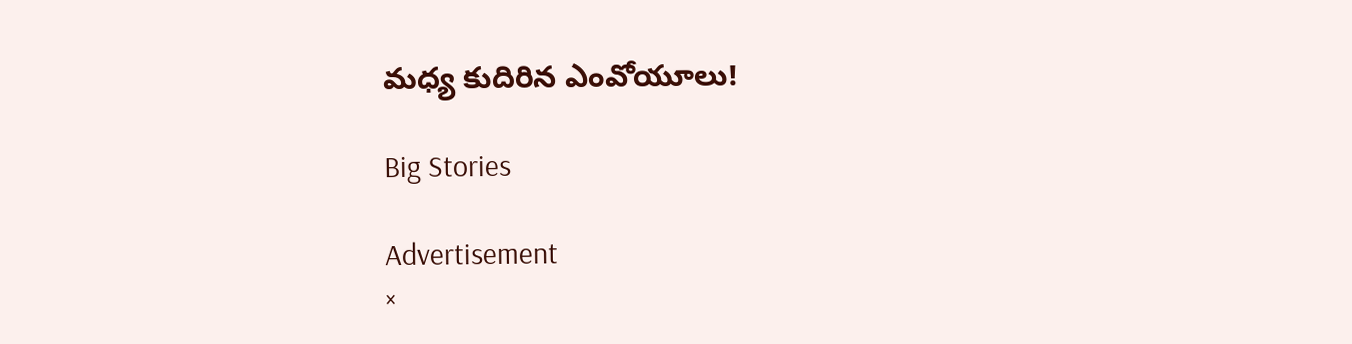మధ్య కుదిరిన ఎంవోయూలు!

Big Stories

Advertisement
×